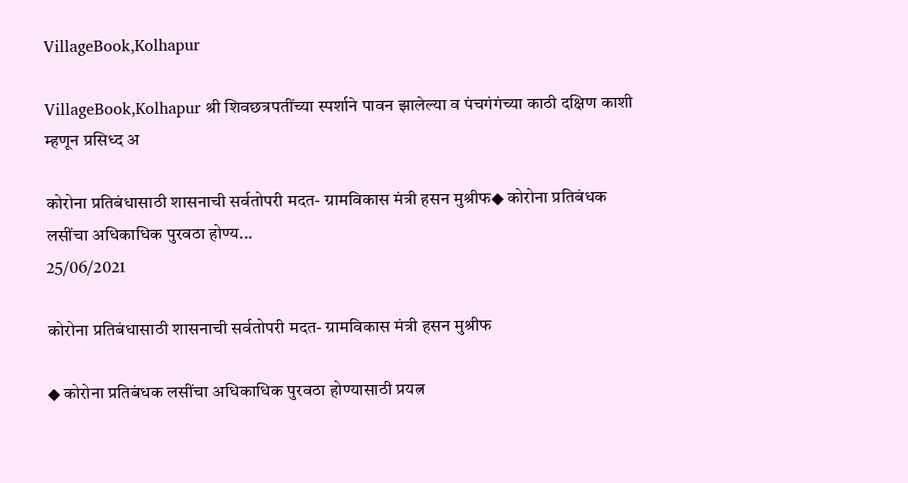VillageBook,Kolhapur

VillageBook,Kolhapur श्री शिवछत्रपतींच्या स्पर्शाने पावन झालेल्या व पंचगंगंच्या काठी दक्षिण काशी म्हणून प्रसिध्द अ

कोरोना प्रतिबंधासाठी शासनाची सर्वतोपरी मदत- ग्रामविकास मंत्री हसन मुश्रीफ◆ कोरोना प्रतिबंधक लसींचा अधिकाधिक पुरवठा होण्य...
25/06/2021

कोरोना प्रतिबंधासाठी शासनाची सर्वतोपरी मदत- ग्रामविकास मंत्री हसन मुश्रीफ

◆ कोरोना प्रतिबंधक लसींचा अधिकाधिक पुरवठा होण्यासाठी प्रयत्न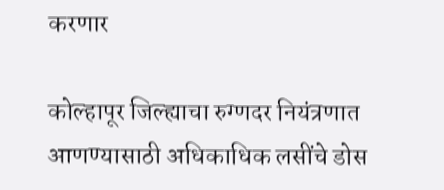करणार

कोल्हापूर जिल्ह्याचा रुग्णदर नियंत्रणात आणण्यासाठी अधिकाधिक लसींचे डोस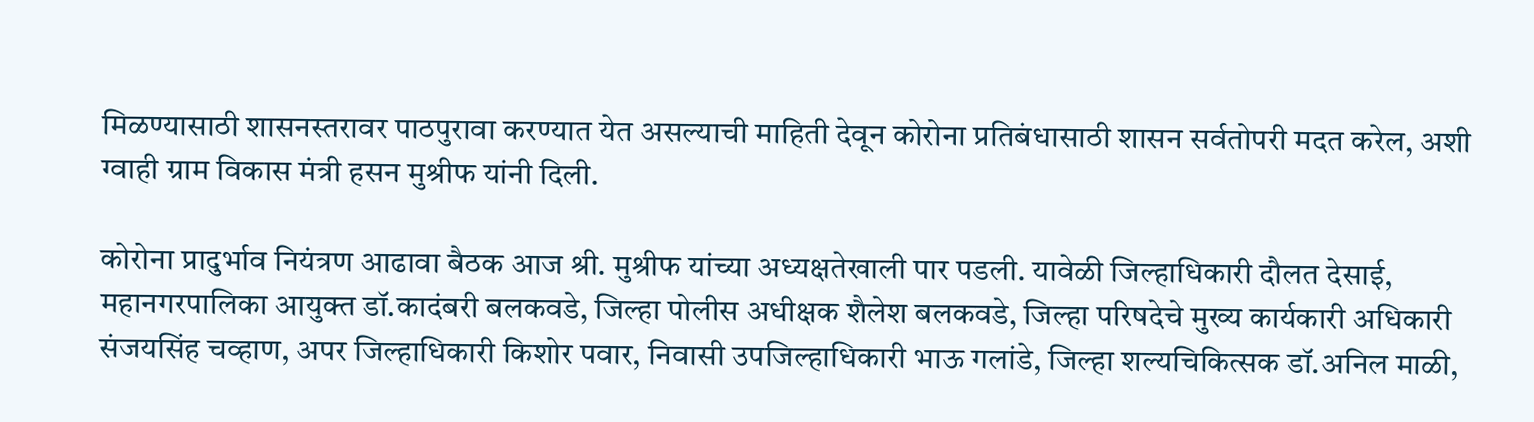मिळण्यासाठी शासनस्तरावर पाठपुरावा करण्यात येत असल्याची माहिती देवून कोरोना प्रतिबंधासाठी शासन सर्वतोपरी मदत करेल, अशी ग्वाही ग्राम विकास मंत्री हसन मुश्रीफ यांनी दिली.

कोरोना प्रादुर्भाव नियंत्रण आढावा बैठक आज श्री. मुश्रीफ यांच्या अध्यक्षतेखाली पार पडली. यावेळी जिल्हाधिकारी दौलत देसाई, महानगरपालिका आयुक्त डॉ.कादंबरी बलकवडे, जिल्हा पोलीस अधीक्षक शैलेश बलकवडे, जिल्हा परिषदेचे मुख्य कार्यकारी अधिकारी संजयसिंह चव्हाण, अपर जिल्हाधिकारी किशोर पवार, निवासी उपजिल्हाधिकारी भाऊ गलांडे, जिल्हा शल्यचिकित्सक डॉ.अनिल माळी,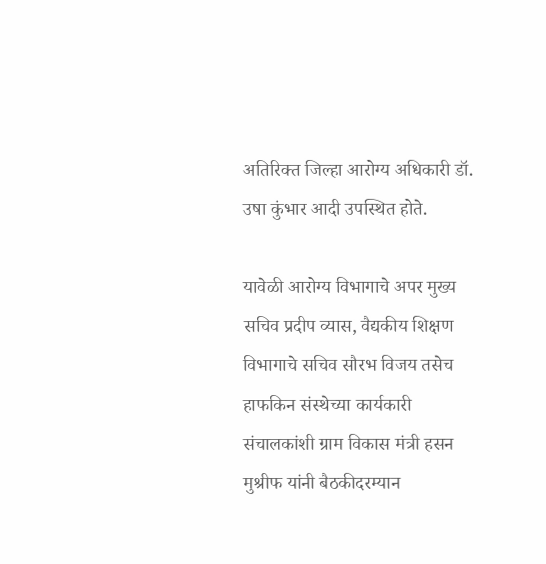अतिरिक्त जिल्हा आरोग्य अधिकारी डॉ. उषा कुंभार आदी उपस्थित होते.

यावेळी आरोग्य विभागाचे अपर मुख्य सचिव प्रदीप व्यास, वैद्यकीय शिक्षण विभागाचे सचिव सौरभ विजय तसेच हाफकिन संस्थेच्या कार्यकारी संचालकांशी ग्राम विकास मंत्री हसन मुश्रीफ यांनी बैठकीदरम्यान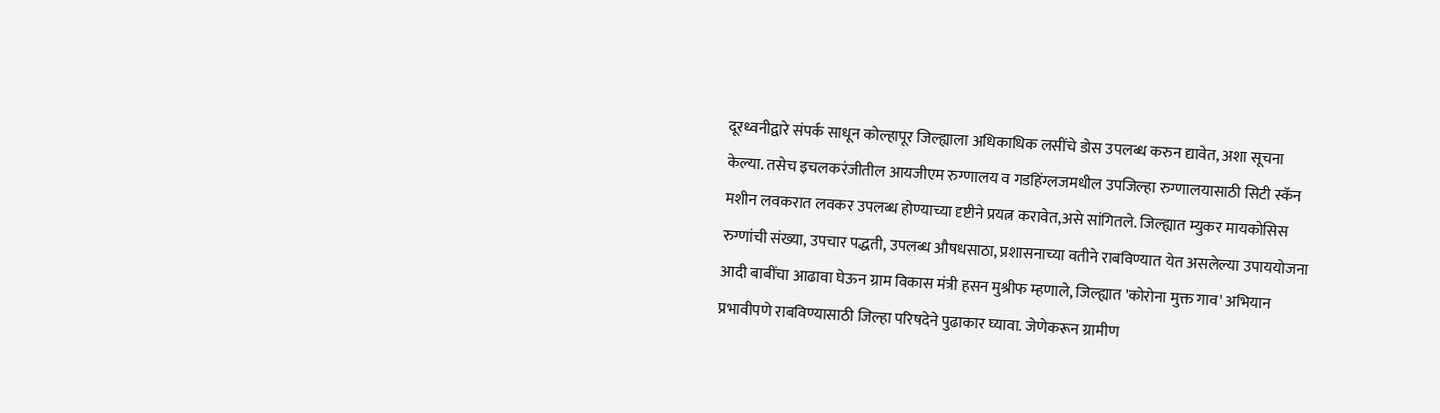दूरध्वनीद्वारे संपर्क साधून कोल्हापूर जिल्ह्याला अधिकाधिक लसींचे डोस उपलब्ध करुन द्यावेत, अशा सूचना केल्या. तसेच इचलकरंजीतील आयजीएम रुग्णालय व गडहिंग्लजमधील उपजिल्हा रुग्णालयासाठी सिटी स्कॅन मशीन लवकरात लवकर उपलब्ध होण्याच्या दृष्टीने प्रयत्न करावेत,असे सांगितले. जिल्ह्यात म्युकर मायकोसिस रुग्णांची संख्या, उपचार पद्धती, उपलब्ध औषधसाठा, प्रशासनाच्या वतीने राबविण्यात येत असलेल्या उपाययोजना आदी बाबींचा आढावा घेऊन ग्राम विकास मंत्री हसन मुश्रीफ म्हणाले, जिल्ह्यात 'कोरोना मुक्त गाव' अभियान प्रभावीपणे राबविण्यासाठी जिल्हा परिषदेने पुढाकार घ्यावा. जेणेकरून ग्रामीण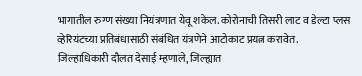भागातील रुग्ण संख्या नियंत्रणात येवू शकेल. कोरोनाची तिसरी लाट व डेल्टा प्लस व्हेरियंटच्या प्रतिबंधासाठी संबंधित यंत्रणेने आटोकाट प्रयत्न करावेत.
जिल्हाधिकारी दौलत देसाई म्हणाले, जिल्ह्यात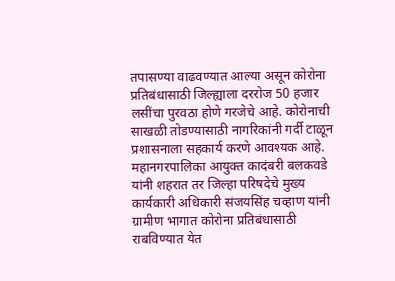तपासण्या वाढवण्यात आल्या असून कोरोना प्रतिबंधासाठी जिल्ह्याला दररोज 50 हजार लसींचा पुरवठा होणे गरजेचे आहे. कोरोनाची साखळी तोडण्यासाठी नागरिकांनी गर्दी टाळून प्रशासनाला सहकार्य करणे आवश्यक आहे.
महानगरपालिका आयुक्त कादंबरी बलकवडे यांनी शहरात तर जिल्हा परिषदेचे मुख्य कार्यकारी अधिकारी संजयसिंह चव्हाण यांनी ग्रामीण भागात कोरोना प्रतिबंधासाठी राबविण्यात येत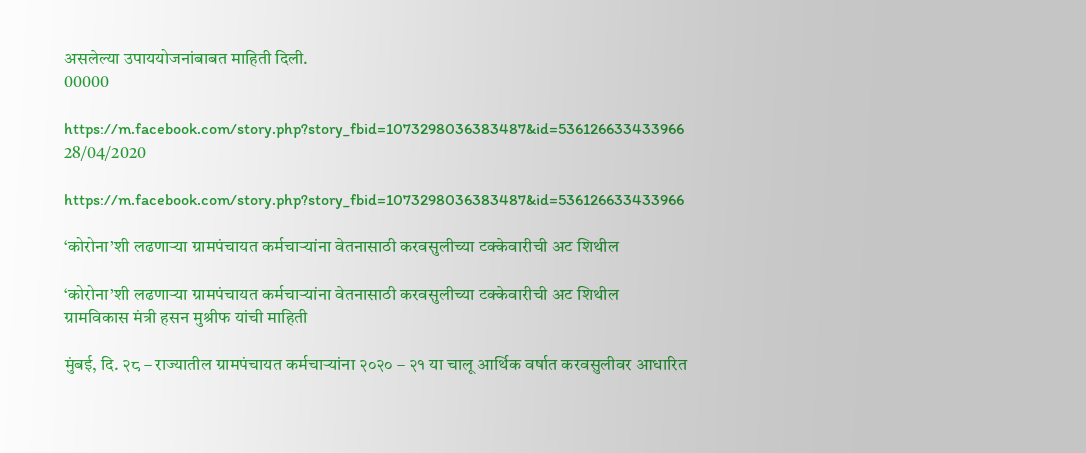असलेल्या उपाययोजनांबाबत माहिती दिली.
00000

https://m.facebook.com/story.php?story_fbid=1073298036383487&id=536126633433966
28/04/2020

https://m.facebook.com/story.php?story_fbid=1073298036383487&id=536126633433966

‘कोरोना’शी लढणाऱ्या ग्रामपंचायत कर्मचाऱ्यांना वेतनासाठी करवसुलीच्या टक्केवारीची अट शिथील

‘कोरोना’शी लढणाऱ्या ग्रामपंचायत कर्मचाऱ्यांना वेतनासाठी करवसुलीच्या टक्केवारीची अट शिथील
ग्रामविकास मंत्री हसन मुश्रीफ यांची माहिती

मुंबई, दि. २८ – राज्यातील ग्रामपंचायत कर्मचाऱ्यांना २०२० – २१ या चालू आर्थिक वर्षात करवसुलीवर आधारित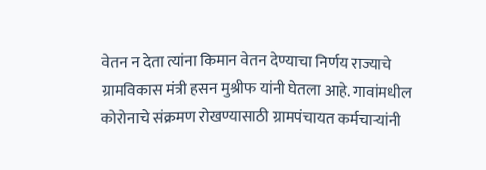वेतन न देता त्यांना किमान वेतन देण्याचा निर्णय राज्याचे ग्रामविकास मंत्री हसन मुश्रीफ यांनी घेतला आहे. गावांमधील कोरोनाचे संक्रमण रोखण्यासाठी ग्रामपंचायत कर्मचाऱ्यांनी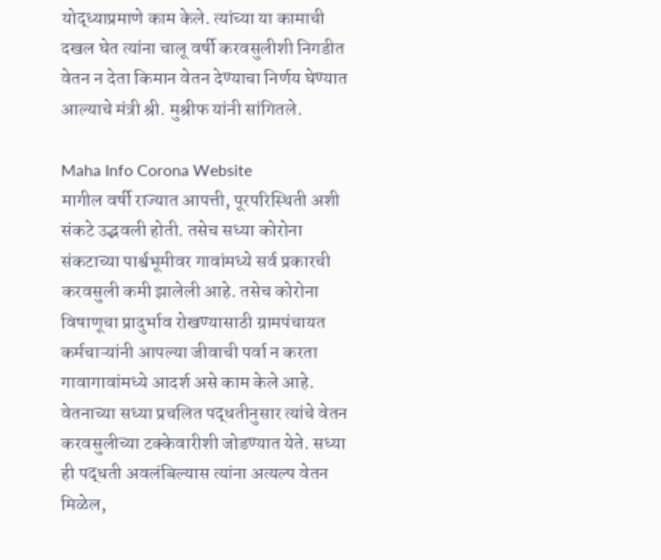योद्ध्याप्रमाणे काम केले. त्यांच्या या कामाची दखल घेत त्यांना चालू वर्षी करवसुलीशी निगडीत वेतन न देता किमान वेतन देण्याचा निर्णय घेण्यात आल्याचे मंत्री श्री. मुश्रीफ यांनी सांगितले.

Maha Info Corona Website
मागील वर्षी राज्यात आपत्ती, पूरपरिस्थिती अशी संकटे उद्भवली होती. तसेच सध्या कोरोना संकटाच्या पार्श्वभूमीवर गावांमध्ये सर्व प्रकारची करवसुली कमी झालेली आहे. तसेच कोरोना विषाणूचा प्रादुर्भाव रोखण्यासाठी ग्रामपंचायत कर्मचाऱ्यांनी आपल्या जीवाची पर्वा न करता गावागावांमध्ये आदर्श असे काम केले आहे. वेतनाच्या सध्या प्रचलित पद्धतीनुसार त्यांचे वेतन करवसुलीच्या टक्केवारीशी जोडण्यात येते. सध्या ही पद्धती अवलंबिल्यास त्यांना अत्यल्प वेतन मिळेल,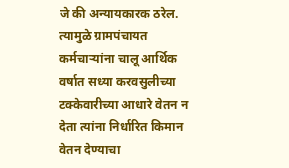जे की अन्यायकारक ठरेल. त्यामुळे ग्रामपंचायत कर्मचाऱ्यांना चालू आर्थिक वर्षात सध्या करवसुलीच्या टक्केवारीच्या आधारे वेतन न देता त्यांना निर्धारित किमान वेतन देण्याचा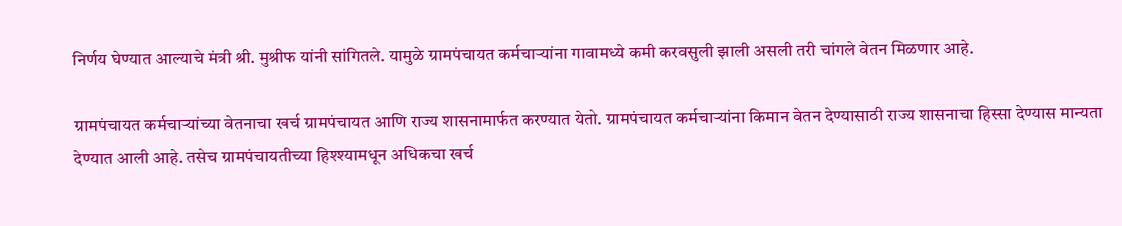निर्णय घेण्यात आल्याचे मंत्री श्री. मुश्रीफ यांनी सांगितले. यामुळे ग्रामपंचायत कर्मचाऱ्यांना गावामध्ये कमी करवसुली झाली असली तरी चांगले वेतन मिळणार आहे.

ग्रामपंचायत कर्मचाऱ्यांच्या वेतनाचा खर्च ग्रामपंचायत आणि राज्य शासनामार्फत करण्यात येतो. ग्रामपंचायत कर्मचाऱ्यांना किमान वेतन देण्यासाठी राज्य शासनाचा हिस्सा देण्यास मान्यता देण्यात आली आहे. तसेच ग्रामपंचायतीच्या हिश्श्यामधून अधिकचा खर्च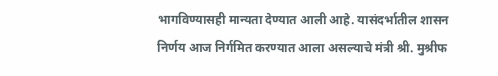भागविण्यासही मान्यता देण्यात आली आहे. यासंदर्भातील शासन निर्णय आज निर्गमित करण्यात आला असल्याचे मंत्री श्री. मुश्रीफ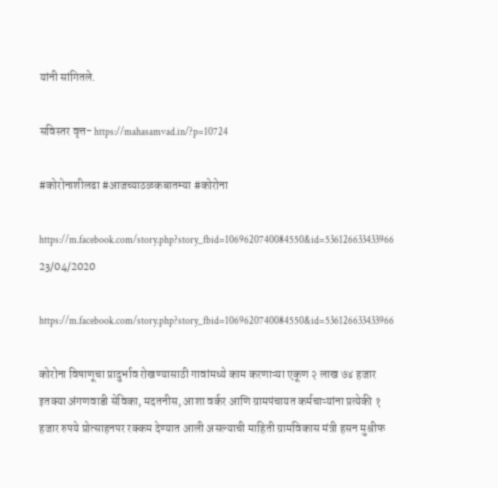यांनी सांगितले.

सविस्तर वृत्त- https://mahasamvad.in/?p=10724

#कोरोनाशीलढा #आजच्याठळकबातम्या #कोरोना

https://m.facebook.com/story.php?story_fbid=1069620740084550&id=536126633433966
23/04/2020

https://m.facebook.com/story.php?story_fbid=1069620740084550&id=536126633433966

कोरोना विषाणूचा प्रादुर्भाव रोखण्यासाठी गावांमध्ये काम करणाऱ्या एकूण २ लाख ७४ हजार इतक्या अंगणवाडी सेविका, मदतनीस, आशा वर्कर आणि ग्रामपंचायत कर्मचाऱ्यांना प्रत्येकी १ हजार रुपये प्रोत्साहनपर रक्कम देण्यात आली असल्याची माहिती ग्रामविकास मंत्री हसन मुश्रीफ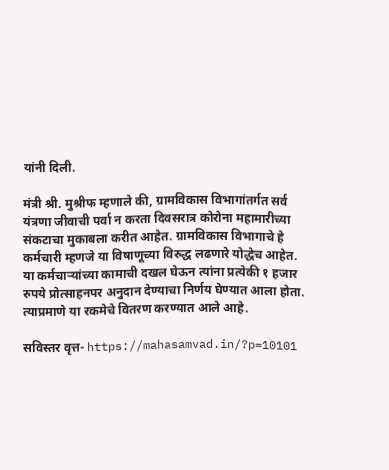यांनी दिली.

मंत्री श्री. मुश्रीफ म्हणाले की, ग्रामविकास विभागांतर्गत सर्व यंत्रणा जीवाची पर्वा न करता दिवसरात्र कोरोना महामारीच्या संकटाचा मुकाबला करीत आहेत. ग्रामविकास विभागाचे हे कर्मचारी म्हणजे या विषाणूच्या विरुद्ध लढणारे योद्धेच आहेत. या कर्मचाऱ्यांच्या कामाची दखल घेऊन त्यांना प्रत्येकी १ हजार रुपये प्रोत्साहनपर अनुदान देण्याचा निर्णय घेण्यात आला होता. त्याप्रमाणे या रकमेचे वितरण करण्यात आले आहे.

सविस्तर वृत्त- https://mahasamvad.in/?p=10101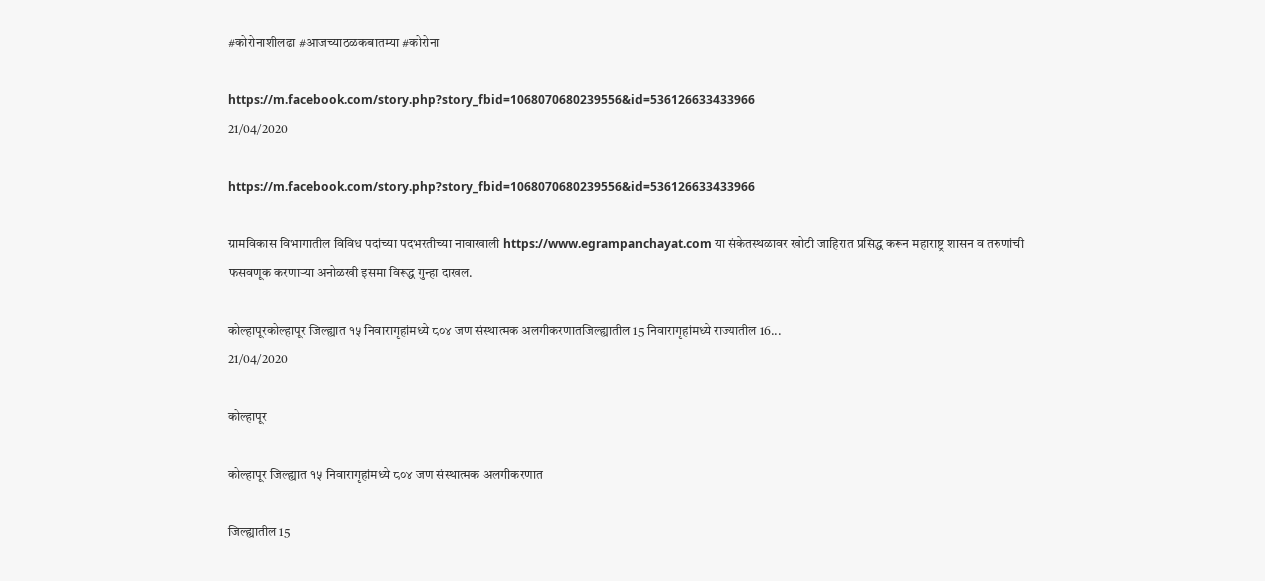#कोरोनाशीलढा #आजच्याठळकबातम्या #कोरोना

https://m.facebook.com/story.php?story_fbid=1068070680239556&id=536126633433966
21/04/2020

https://m.facebook.com/story.php?story_fbid=1068070680239556&id=536126633433966

ग्रामविकास विभागातील विविध पदांच्या पदभरतीच्या नावाखाली https://www.egrampanchayat.com या संकेतस्थळावर खोटी जाहिरात प्रसिद्ध करून महाराष्ट्र शासन व तरुणांची फसवणूक करणाऱ्या अनोळखी इसमा विरूद्ध गुन्हा दाखल.

कोल्हापूरकोल्हापूर जिल्ह्यात १५ निवारागृहांमध्ये ८०४ जण संस्थात्मक अलगीकरणातजिल्ह्यातील 15 निवारागृहांमध्ये राज्यातील 16...
21/04/2020

कोल्हापूर

कोल्हापूर जिल्ह्यात १५ निवारागृहांमध्ये ८०४ जण संस्थात्मक अलगीकरणात

जिल्ह्यातील 15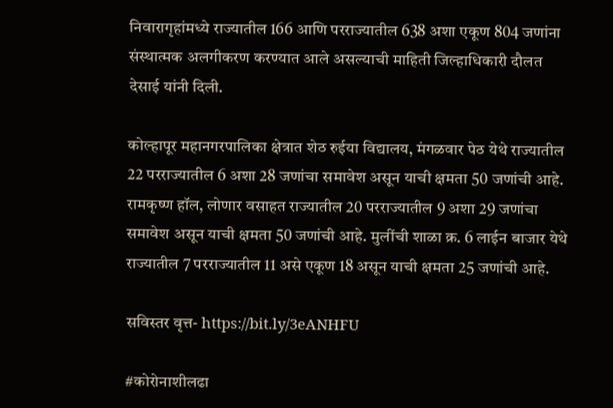निवारागृहांमध्ये राज्यातील 166 आणि परराज्यातील 638 अशा एकूण 804 जणांना संस्थात्मक अलगीकरण करण्यात आले असल्याची माहिती जिल्हाधिकारी दौलत देसाई यांनी दिली.

कोल्हापूर महानगरपालिका क्षेत्रात शेठ रुईया विद्यालय, मंगळवार पेठ येथे राज्यातील 22 परराज्यातील 6 अशा 28 जणांचा समावेश असून याची क्षमता 50 जणांची आहे. रामकृष्ण हॉल, लोणार वसाहत राज्यातील 20 परराज्यातील 9 अशा 29 जणांचा समावेश असून याची क्षमता 50 जणांची आहे. मुलींची शाळा क्र. 6 लाईन बाजार येथे राज्यातील 7 परराज्यातील 11 असे एकूण 18 असून याची क्षमता 25 जणांची आहे.

सविस्तर वृत्त- https://bit.ly/3eANHFU

#कोरोनाशीलढा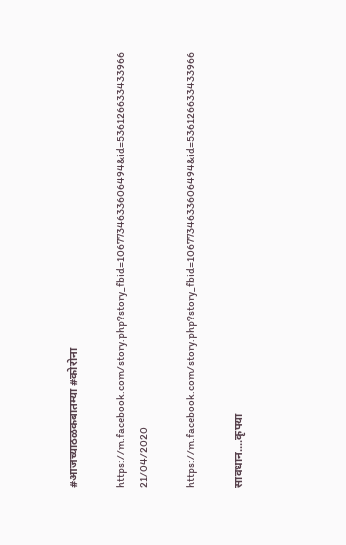#आजच्याठळकबातम्या #कोरोना

https://m.facebook.com/story.php?story_fbid=1067734633606494&id=536126633433966
21/04/2020

https://m.facebook.com/story.php?story_fbid=1067734633606494&id=536126633433966

सावधान....कृपया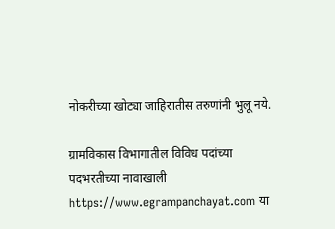नोकरीच्या खोट्या जाहिरातीस तरुणांनी भुलू नये.

ग्रामविकास विभागातील विविध पदांच्या पदभरतीच्या नावाखाली https://www.egrampanchayat.com या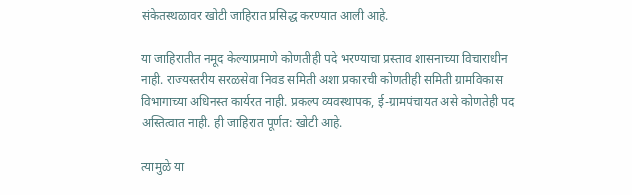संकेतस्थळावर खोटी जाहिरात प्रसिद्ध करण्यात आली आहे.

या जाहिरातीत नमूद केल्याप्रमाणे कोणतीही पदे भरण्याचा प्रस्ताव शासनाच्या विचाराधीन नाही. राज्यस्तरीय सरळसेवा निवड समिती अशा प्रकारची कोणतीही समिती ग्रामविकास विभागाच्या अधिनस्त कार्यरत नाही. प्रकल्प व्यवस्थापक, ई-ग्रामपंचायत असे कोणतेही पद अस्तित्वात नाही. ही जाहिरात पूर्णत: खोटी आहे.

त्यामुळे या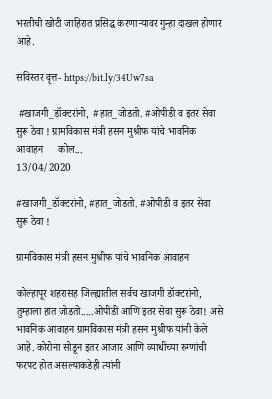भरतीची खोटी जाहिरात प्रसिद्ध करणाऱ्यावर गुन्हा दाखल होणार आहे.

सविस्तर वृत्त- https://bit.ly/34Uw7sa

 #खाजगी_डॉक्टरांनो,  #हात_जोडतो. #ओपीडी व इतर सेवा सुरू ठेवा ! ग्रामविकास मंत्री हसन मुश्रीफ यांचे भावनिक आवाहन      कोल...
13/04/2020

#खाजगी_डॉक्टरांनो, #हात_जोडतो. #ओपीडी व इतर सेवा सुरू ठेवा !

ग्रामविकास मंत्री हसन मुश्रीफ यांचे भावनिक आवाहन

कोल्हापूर शहरासह जिल्ह्यातील सर्वच खाजगी डॉक्टरांनो, तुम्हाला हात जोडतो.....ओपीडी आणि इतर सेवा सुरू ठेवा! असे भावनिक आवाहन ग्रामविकास मंत्री हसन मुश्रीफ यांनी केले आहे. कोरोना सोडून इतर आजार आणि व्याधींच्या रुग्णांची फरपट होत असल्याकडेही त्यांनी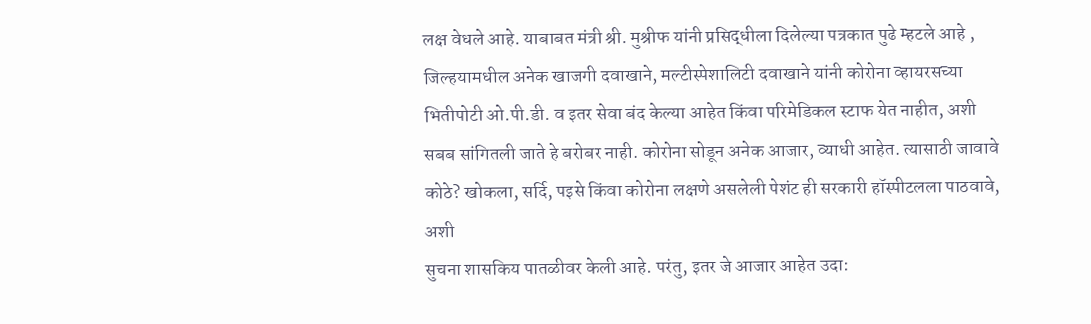लक्ष वेधले आहे. याबाबत मंत्री श्री. मुश्रीफ यांनी प्रसिद्धीला दिलेल्या पत्रकात पुढे म्हटले आहे , जिल्हयामधील अनेक खाजगी दवाखाने, मल्टीस्पेशालिटी दवाखाने यांनी कोरोना व्हायरसच्या भितीपोटी ओ.पी.डी. व इतर सेवा बंद केल्या आहेत किंवा परिमेडिकल स्टाफ येत नाहीत, अशी सबब सांगितली जाते हे बरोबर नाही. कोरोना सोडून अनेक आजार, व्याधी आहेत. त्यासाठी जावावे कोठे? खोकला, सर्दि, पइसे किंवा कोरोना लक्षणे असलेली पेशंट ही सरकारी हॉस्पीटलला पाठवावे, अशी
सुचना शासकिय पातळीवर केली आहे. परंतु, इतर जे आजार आहेत उदा: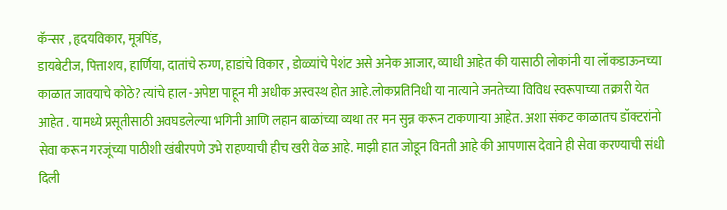कॅन्सर , हृदयविकार, मूत्रपिंड,
डायबेटीज, पित्ताशय, हार्णिया, दातांचे रुग्ण, हाडांचे विकार , डोळ्यांचे पेशंट असे अनेक आजार, व्याधी आहेत की यासाठी लोकांनी या लॉकडाऊनच्या काळात जावयाचे कोठे? त्यांचे हाल -अपेष्टा पाहून मी अधीक अस्वस्थ होत आहे.लोकप्रतिनिधी या नात्याने जनतेच्या विविध स्वरूपाच्या तक्रारी येत आहेत . यामध्ये प्रसूतीसाठी अवघडलेल्या भगिनी आणि लहान बाळांच्या व्यथा तर मन सुन्न करून टाकणाऱ्या आहेत. अशा संकट काळातच डॉक्टरांनो सेवा करून गरजूंच्या पाठीशी खंबीरपणे उभे राहण्याची हीच खरी वेळ आहे. माझी हात जोडून विनती आहे की आपणास देवाने ही सेवा करण्याची संधी दिली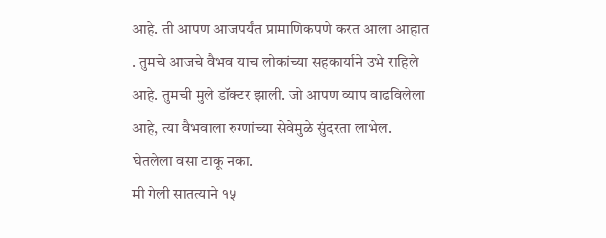आहे. ती आपण आजपर्यंत प्रामाणिकपणे करत आला आहात . तुमचे आजचे वैभव याच लोकांच्या सहकार्याने उभे राहिले आहे. तुमची मुले डॉक्टर झाली. जो आपण व्याप वाढविलेला आहे, त्या वैभवाला रुग्णांच्या सेवेमुळे सुंदरता लाभेल. घेतलेला वसा टाकू नका.
मी गेली सातत्याने १५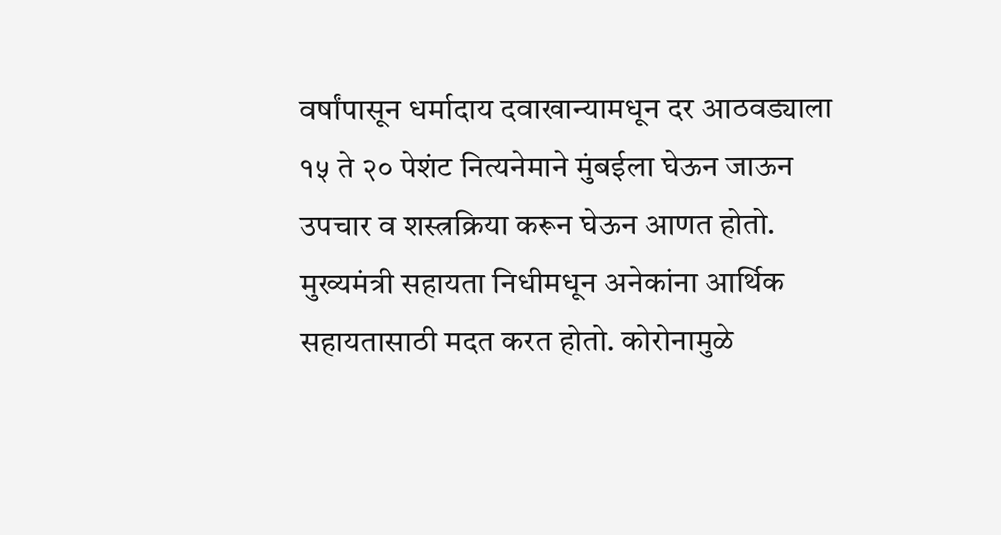वर्षांपासून धर्मादाय दवाखान्यामधून दर आठवड्याला १५ ते २० पेशंट नित्यनेमाने मुंबईला घेऊन जाऊन उपचार व शस्त्रक्रिया करून घेऊन आणत होतो. मुख्यमंत्री सहायता निधीमधून अनेकांना आर्थिक सहायतासाठी मदत करत होतो. कोरोनामुळे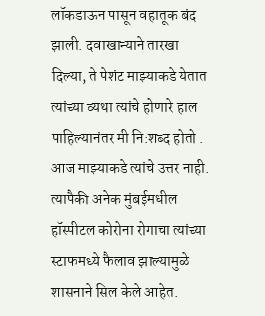लॉकडाऊन पासून वहातूक बंद झाली. दवाखान्याने तारखा दिल्या, ते पेशंट माझ्याकडे येतात त्यांच्या व्यथा त्यांचे होणारे हाल पाहिल्यानंतर मी नि:शब्द होतो . आज माझ्याकडे त्यांचे उत्तर नाही. त्यापैकी अनेक मुंबईमधील हॉस्पीटल कोरोना रोगाचा त्यांच्या स्टाफमध्ये फैलाव झाल्यामुळे शासनाने सिल केले आहेत.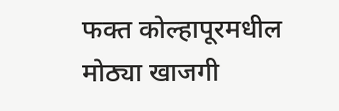फक्त कोल्हापूरमधील मोठ्या खाजगी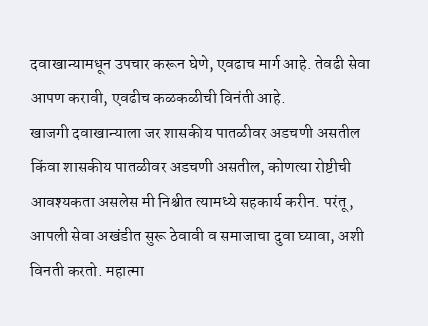दवाखान्यामधून उपचार करून घेणे, एवढाच मार्ग आहे. तेवढी सेवा आपण करावी, एवढीच कळकळीची विनंती आहे.
खाजगी दवाखान्याला जर शासकीय पातळीवर अडचणी असतील किंवा शासकीय पातळीवर अडचणी असतील, कोणत्या रोष्टीची आवश्यकता असलेस मी निश्चीत त्यामध्ये सहकार्य करीन. परंतू, आपली सेवा अखंडीत सुरू ठेवावी व समाजाचा दुवा घ्यावा, अशी विनती करतो. महात्मा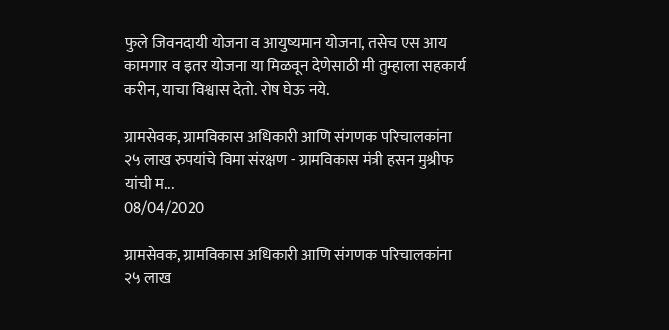फुले जिवनदायी योजना व आयुष्यमान योजना, तसेच एस आय कामगार व इतर योजना या मिळवून देणेसाठी मी तुम्हाला सहकार्य करीन, याचा विश्वास देतो. रोष घेऊ नये.

ग्रामसेवक, ग्रामविकास अधिकारी आणि संगणक परिचालकांना २५ लाख रुपयांचे विमा संरक्षण - ग्रामविकास मंत्री हसन मुश्रीफ यांची म...
08/04/2020

ग्रामसेवक, ग्रामविकास अधिकारी आणि संगणक परिचालकांना २५ लाख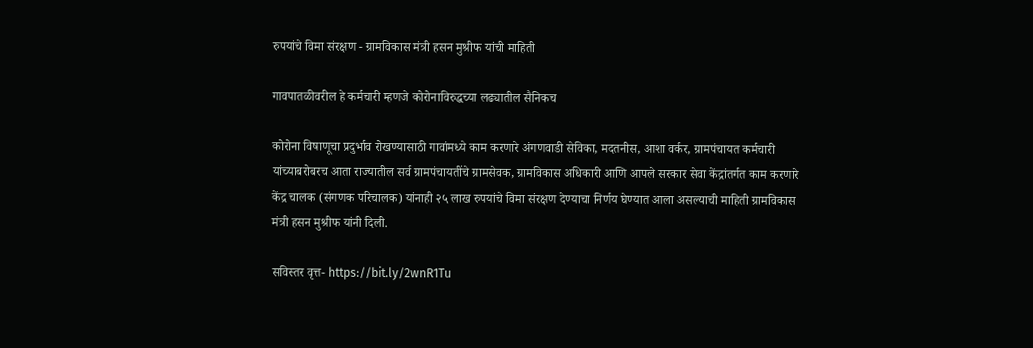रुपयांचे विमा संरक्षण - ग्रामविकास मंत्री हसन मुश्रीफ यांची माहिती

गावपातळीवरील हे कर्मचारी म्हणजे कोरोनाविरुद्धच्या लढ्यातील सैनिकच

कोरोना विषाणूचा प्रदुर्भाव रोखण्यासाठी गावांमध्ये काम करणारे अंगणवाडी सेविका, मदतनीस, आशा वर्कर, ग्रामपंचायत कर्मचारी यांच्याबरोबरच आता राज्यातील सर्व ग्रामपंचायतींचे ग्रामसेवक, ग्रामविकास अधिकारी आणि आपले सरकार सेवा केंद्रांतर्गत काम करणारे केंद्र चालक (संगणक परिचालक) यांनाही २५ लाख रुपयांचे विमा संरक्षण देण्याचा निर्णय घेण्यात आला असल्याची माहिती ग्रामविकास मंत्री हसन मुश्रीफ यांनी दिली.

सविस्तर वृत्त- https://bit.ly/2wnR1Tu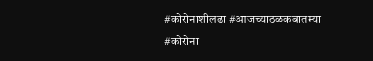#कोरोनाशीलढा #आजच्याठळकबातम्या #कोरोना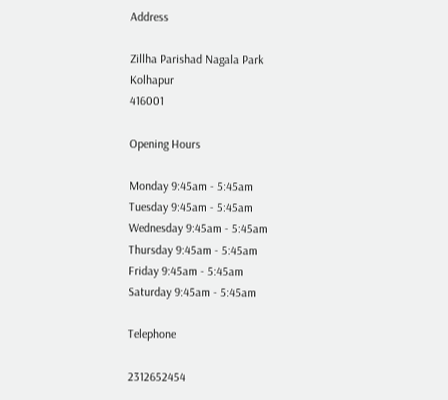Address

Zillha Parishad Nagala Park
Kolhapur
416001

Opening Hours

Monday 9:45am - 5:45am
Tuesday 9:45am - 5:45am
Wednesday 9:45am - 5:45am
Thursday 9:45am - 5:45am
Friday 9:45am - 5:45am
Saturday 9:45am - 5:45am

Telephone

2312652454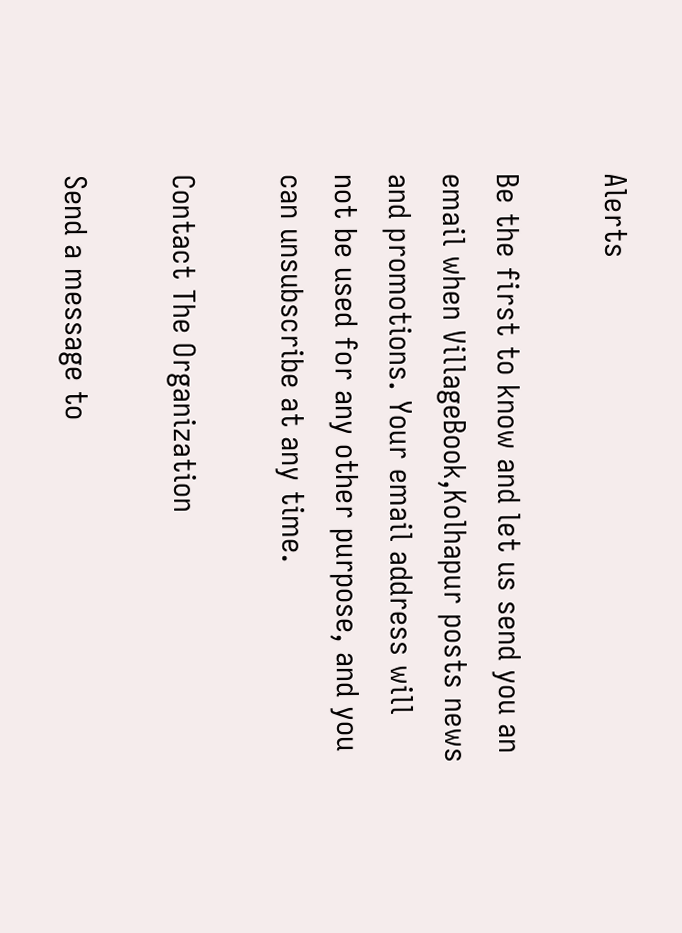Alerts

Be the first to know and let us send you an email when VillageBook,Kolhapur posts news and promotions. Your email address will not be used for any other purpose, and you can unsubscribe at any time.

Contact The Organization

Send a message to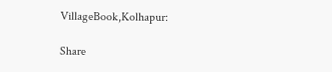VillageBook,Kolhapur:

Share